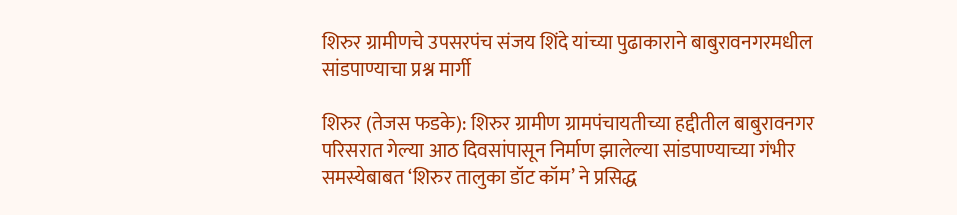शिरुर ग्रामीणचे उपसरपंच संजय शिंदे यांच्या पुढाकाराने बाबुरावनगरमधील सांडपाण्याचा प्रश्न मार्गी

शिरुर (तेजस फडके): शिरुर ग्रामीण ग्रामपंचायतीच्या हद्दीतील बाबुरावनगर परिसरात गेल्या आठ दिवसांपासून निर्माण झालेल्या सांडपाण्याच्या गंभीर समस्येबाबत ‘शिरुर तालुका डॉट कॉम’ ने प्रसिद्ध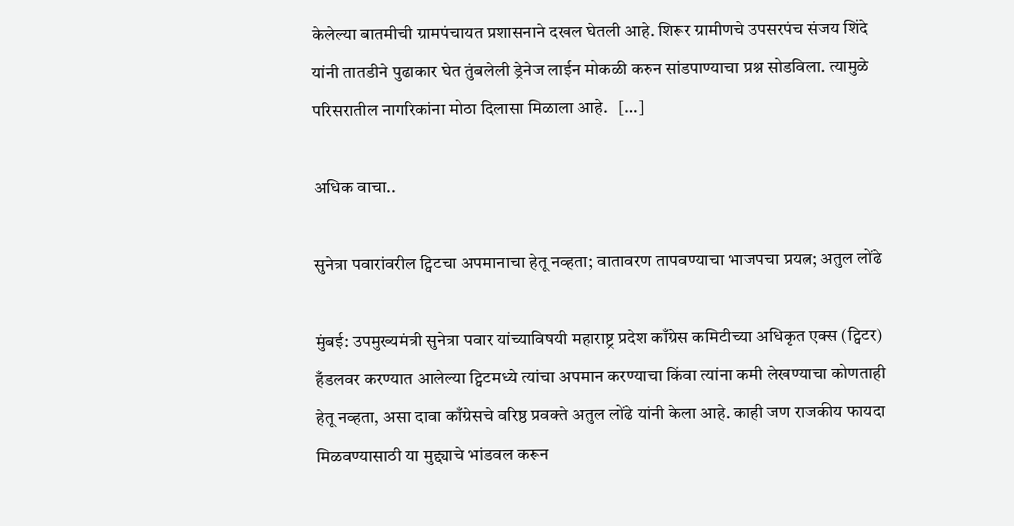केलेल्या बातमीची ग्रामपंचायत प्रशासनाने दखल घेतली आहे. शिरूर ग्रामीणचे उपसरपंच संजय शिंदे यांनी तातडीने पुढाकार घेत तुंबलेली ड्रेनेज लाईन मोकळी करुन सांडपाण्याचा प्रश्न सोडविला. त्यामुळे परिसरातील नागरिकांना मोठा दिलासा मिळाला आहे.   […]

अधिक वाचा..

सुनेत्रा पवारांवरील ट्विटचा अपमानाचा हेतू नव्हता; वातावरण तापवण्याचा भाजपचा प्रयत्न; अतुल लोंढे

मुंबई: उपमुख्यमंत्री सुनेत्रा पवार यांच्याविषयी महाराष्ट्र प्रदेश काँग्रेस कमिटीच्या अधिकृत एक्स (ट्विटर) हँडलवर करण्यात आलेल्या ट्विटमध्ये त्यांचा अपमान करण्याचा किंवा त्यांना कमी लेखण्याचा कोणताही हेतू नव्हता, असा दावा काँग्रेसचे वरिष्ठ प्रवक्ते अतुल लोंढे यांनी केला आहे. काही जण राजकीय फायदा मिळवण्यासाठी या मुद्द्याचे भांडवल करून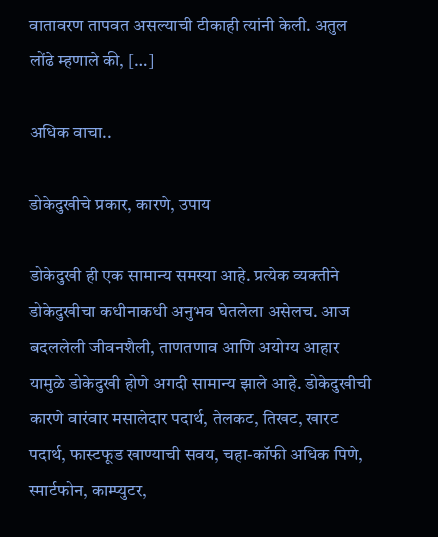वातावरण तापवत असल्याची टीकाही त्यांनी केली. अतुल लोंढे म्हणाले की, […]

अधिक वाचा..

डोकेदुखीचे प्रकार, कारणे, उपाय

डोकेदुखी ही एक सामान्य समस्या आहे. प्रत्येक व्यक्तीने डोकेदुखीचा कधीनाकधी अनुभव घेतलेला असेलच. आज बदललेली जीवनशैली, ताणतणाव आणि अयोग्य आहार यामुळे डोकेदुखी होणे अगदी सामान्य झाले आहे. डोकेदुखीची कारणे वारंवार मसालेदार पदार्थ, तेलकट, तिखट, खारट पदार्थ, फास्टफूड खाण्याची सवय, चहा-कॉफी अधिक पिणे, स्मार्टफोन, काम्प्युटर,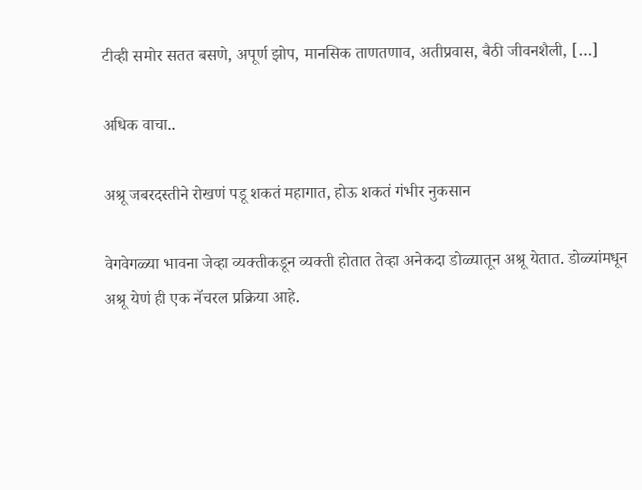टीव्ही समोर सतत बसणे, अपूर्ण झोप, मानसिक ताणतणाव, अतीप्रवास, बैठी जीवनशैली, […]

अधिक वाचा..

अश्रू जबरदस्तीने रोखणं पडू शकतं महागात, होऊ शकतं गंभीर नुकसान

वेगवेगळ्या भावना जेव्हा व्यक्तीकडून व्यक्ती होतात तेव्हा अनेकदा डोळ्यातून अश्रू येतात. डोळ्यांमधून अश्रू येणं ही एक नॅचरल प्रक्रिया आहे.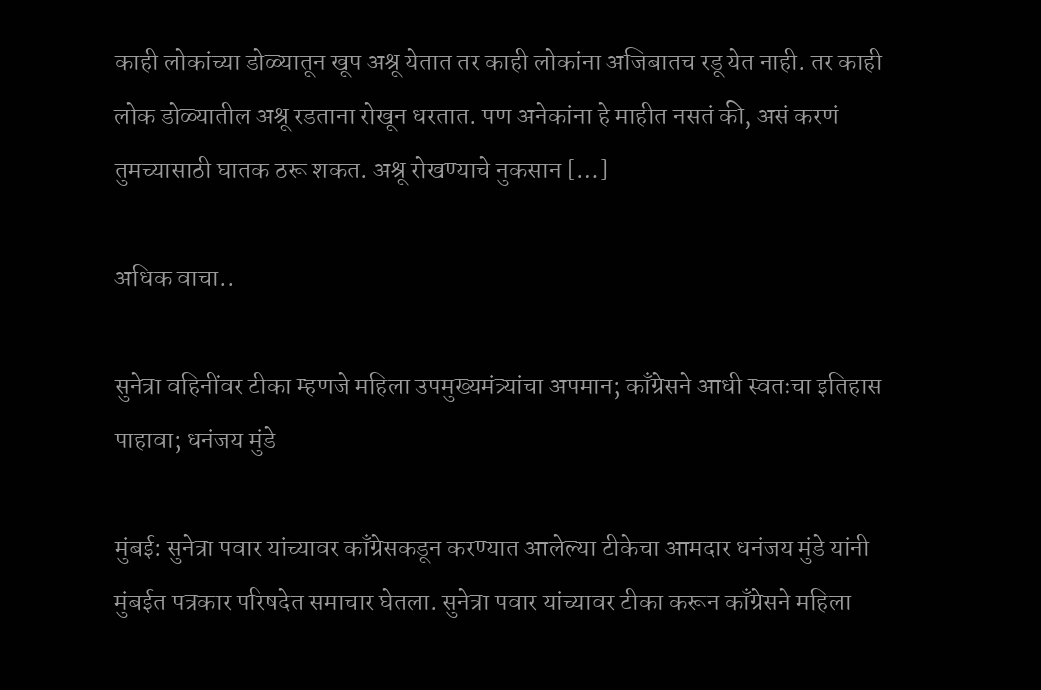काही लोकांच्या डोळ्यातून खूप अश्रू येतात तर काही लोकांना अजिबातच रडू येत नाही. तर काही लोक डोळ्यातील अश्रू रडताना रोखून धरतात. पण अनेकांना हे माहीत नसतं की, असं करणं तुमच्यासाठी घातक ठरू शकत. अश्रू रोखण्याचे नुकसान […]

अधिक वाचा..

सुनेत्रा वहिनींवर टीका म्हणजे महिला उपमुख्यमंत्र्यांचा अपमान; काँग्रेसने आधी स्वतःचा इतिहास पाहावा; धनंजय मुंडे

मुंबई: सुनेत्रा पवार यांच्यावर काँग्रेसकडून करण्यात आलेल्या टीकेचा आमदार धनंजय मुंडे यांनी मुंबईत पत्रकार परिषदेत समाचार घेतला. सुनेत्रा पवार यांच्यावर टीका करून काँग्रेसने महिला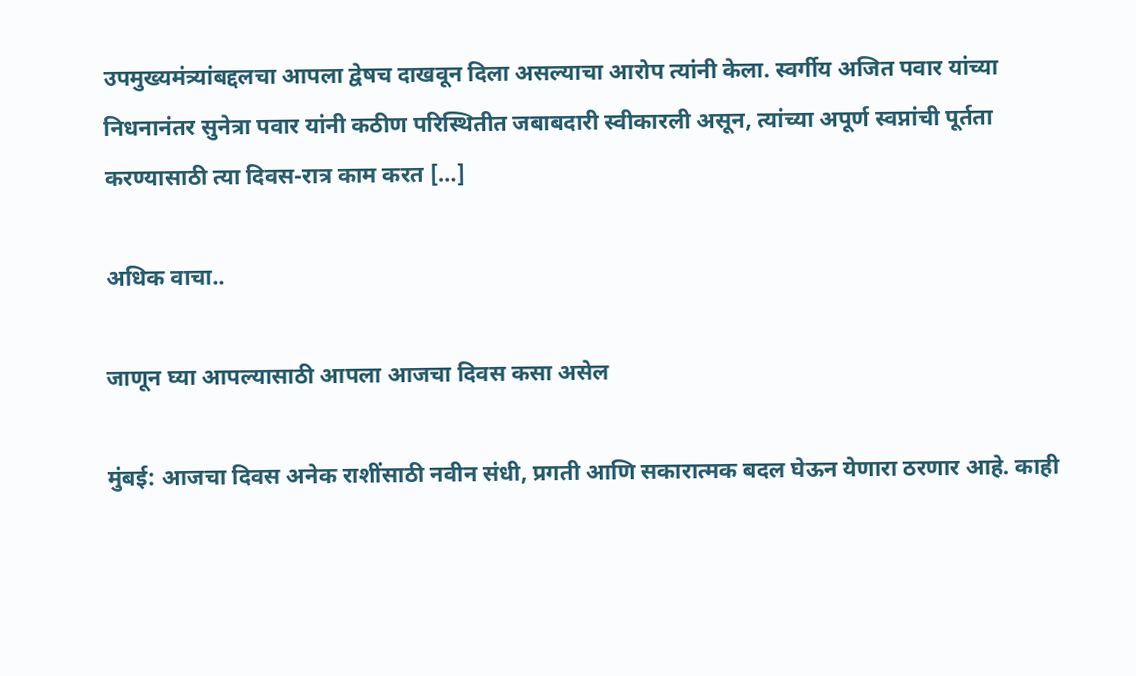उपमुख्यमंत्र्यांबद्दलचा आपला द्वेषच दाखवून दिला असल्याचा आरोप त्यांनी केला. स्वर्गीय अजित पवार यांच्या निधनानंतर सुनेत्रा पवार यांनी कठीण परिस्थितीत जबाबदारी स्वीकारली असून, त्यांच्या अपूर्ण स्वप्नांची पूर्तता करण्यासाठी त्या दिवस-रात्र काम करत […]

अधिक वाचा..

जाणून घ्या आपल्यासाठी आपला आजचा दिवस कसा असेल

मुंबई: आजचा दिवस अनेक राशींसाठी नवीन संधी, प्रगती आणि सकारात्मक बदल घेऊन येणारा ठरणार आहे. काही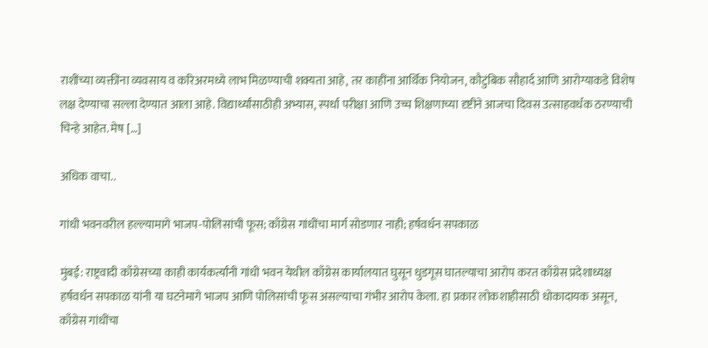राशींच्या व्यक्तींना व्यवसाय व करिअरमध्ये लाभ मिळण्याची शक्यता आहे, तर काहींना आर्थिक नियोजन, कौटुंबिक सौहार्द आणि आरोग्याकडे विशेष लक्ष देण्याचा सल्ला देण्यात आला आहे. विद्यार्थ्यांसाठीही अभ्यास, स्पर्धा परीक्षा आणि उच्च शिक्षणाच्या दृष्टीने आजचा दिवस उत्साहवर्धक ठरण्याची चिन्हे आहेत. मेष […]

अधिक वाचा..

गांधी भवनवरील हल्ल्यामागे भाजप-पोलिसांची फूस; काँग्रेस गांधींचा मार्ग सोडणार नाही; हर्षवर्धन सपकाळ

मुंबई: राष्ट्रवादी काँग्रेसच्या काही कार्यकर्त्यांनी गांधी भवन येथील काँग्रेस कार्यालयात घुसून धुडगूस घातल्याचा आरोप करत काँग्रेस प्रदेशाध्यक्ष हर्षवर्धन सपकाळ यांनी या घटनेमागे भाजप आणि पोलिसांची फूस असल्याचा गंभीर आरोप केला. हा प्रकार लोकशाहीसाठी धोकादायक असून, काँग्रेस गांधींचा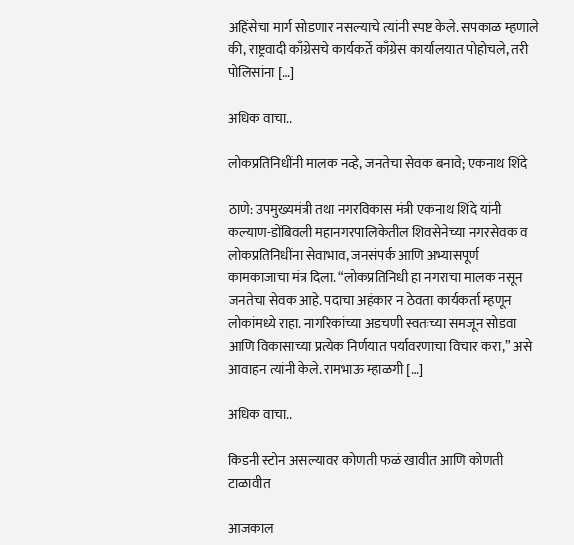अहिंसेचा मार्ग सोडणार नसल्याचे त्यांनी स्पष्ट केले. सपकाळ म्हणाले की, राष्ट्रवादी काँग्रेसचे कार्यकर्ते काँग्रेस कार्यालयात पोहोचले, तरी पोलिसांना […]

अधिक वाचा..

लोकप्रतिनिधींनी मालक नव्हे, जनतेचा सेवक बनावे; एकनाथ शिंदे

ठाणे: उपमुख्यमंत्री तथा नगरविकास मंत्री एकनाथ शिंदे यांनी कल्याण-डोंबिवली महानगरपालिकेतील शिवसेनेच्या नगरसेवक व लोकप्रतिनिधींना सेवाभाव, जनसंपर्क आणि अभ्यासपूर्ण कामकाजाचा मंत्र दिला. “लोकप्रतिनिधी हा नगराचा मालक नसून जनतेचा सेवक आहे. पदाचा अहंकार न ठेवता कार्यकर्ता म्हणून लोकांमध्ये राहा. नागरिकांच्या अडचणी स्वतःच्या समजून सोडवा आणि विकासाच्या प्रत्येक निर्णयात पर्यावरणाचा विचार करा,” असे आवाहन त्यांनी केले. रामभाऊ म्हाळगी […]

अधिक वाचा..

किडनी स्टोन असल्यावर कोणती फळं खावीत आणि कोणती टाळावीत

आजकाल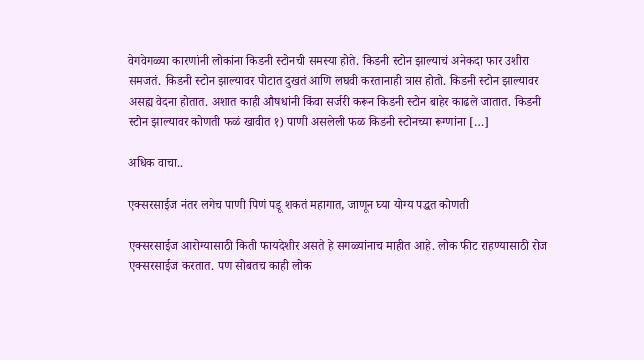वेगवेगळ्या कारणांनी लोकांना किडनी स्टोनची समस्या होते. किडनी स्टोन झाल्याचं अनेकदा फार उशीरा समजतं. किडनी स्टोन झाल्यावर पोटात दुखतं आणि लघवी करतानाही त्रास होतो. किडनी स्टोन झाल्यावर असह्य वेदना होतात. अशात काही औषधांनी किंवा सर्जरी करून किडनी स्टोन बाहेर काढले जातात. किडनी स्टोन झाल्यावर कोणती फळं खावीत १) पाणी असलेली फळ किडनी स्टोनच्या रूग्णांना […]

अधिक वाचा..

एक्सरसाईज नंतर लगेच पाणी पिणं पडू शकतं महागात, जाणून घ्या योग्य पद्धत कोणती

एक्सरसाईज आरोग्यासाठी किती फायदेशीर असते हे सगळ्यांनाच माहीत आहे. लोक फीट राहण्यासाठी रोज एक्सरसाईज करतात. पण सोबतच काही लोक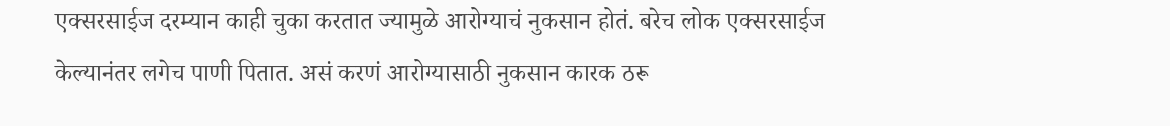एक्सरसाईज दरम्यान काही चुका करतात ज्यामुळे आरोग्याचं नुकसान होतं. बरेच लोक एक्सरसाईज केल्यानंतर लगेच पाणी पितात. असं करणं आरोग्यासाठी नुकसान कारक ठरू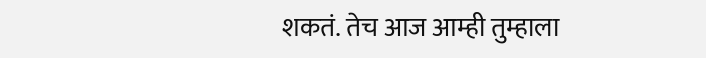शकतं. तेच आज आम्ही तुम्हाला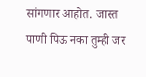सांगणार आहोत. जास्त पाणी पिऊ नका तुम्ही जर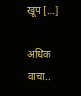खूप […]

अधिक वाचा..